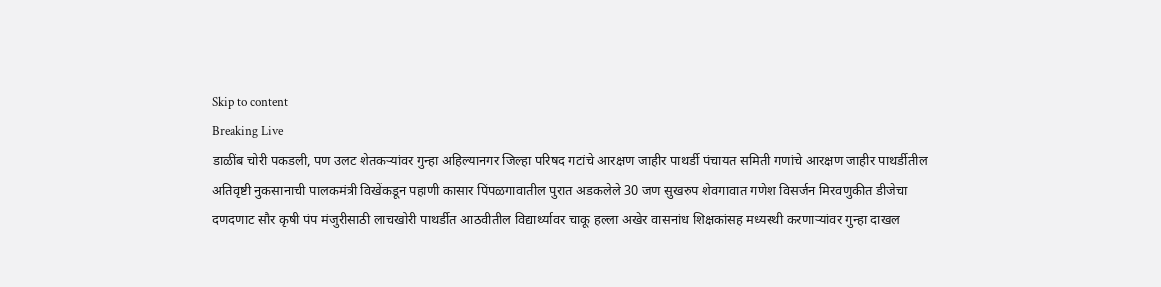Skip to content
Breaking Live
डाळींब चोरी पकडली, पण उलट शेतकर्‍यांवर गुन्हा अहिल्यानगर जिल्हा परिषद गटांचे आरक्षण जाहीर पाथर्डी पंचायत समिती गणांचे आरक्षण जाहीर पाथर्डीतील अतिवृष्टी नुकसानाची पालकमंत्री विखेंकडून पहाणी कासार पिंपळगावातील पुरात अडकलेले 30 जण सुखरुप शेवगावात गणेश विसर्जन मिरवणुकीत डीजेचा दणदणाट सौर कृषी पंप मंजुरीसाठी लाचखोरी पाथर्डीत आठवीतील विद्यार्थ्यावर चाकू हल्ला अखेर वासनांध शिक्षकांसह मध्यस्थी करणार्‍यांवर गुन्हा दाखल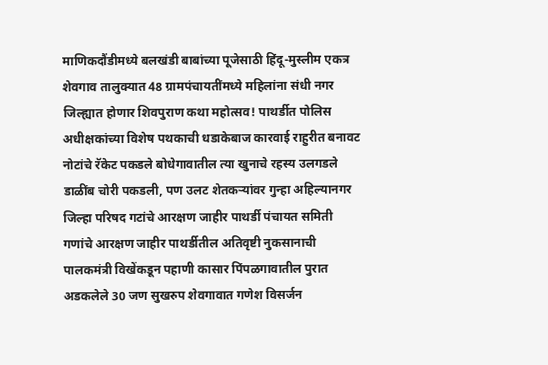माणिकदौंडीमध्ये बलखंडी बाबांच्या पूजेसाठी हिंदू-मुस्लीम एकत्र शेवगाव तालुक्यात 48 ग्रामपंचायतींमध्ये महिलांना संधी नगर जिल्ह्यात होणार शिवपुराण कथा महोत्सव! पाथर्डीत पोलिस अधीक्षकांच्या विशेष पथकाची धडाकेबाज कारवाई राहुरीत बनावट नोटांचे रॅकेट पकडले बोधेगावातील त्या खुनाचे रहस्य उलगडले डाळींब चोरी पकडली, पण उलट शेतकर्‍यांवर गुन्हा अहिल्यानगर जिल्हा परिषद गटांचे आरक्षण जाहीर पाथर्डी पंचायत समिती गणांचे आरक्षण जाहीर पाथर्डीतील अतिवृष्टी नुकसानाची पालकमंत्री विखेंकडून पहाणी कासार पिंपळगावातील पुरात अडकलेले 30 जण सुखरुप शेवगावात गणेश विसर्जन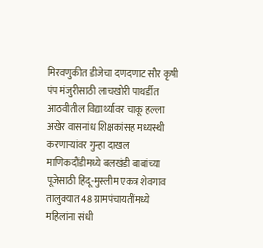मिरवणुकीत डीजेचा दणदणाट सौर कृषी पंप मंजुरीसाठी लाचखोरी पाथर्डीत आठवीतील विद्यार्थ्यावर चाकू हल्ला अखेर वासनांध शिक्षकांसह मध्यस्थी करणार्‍यांवर गुन्हा दाखल माणिकदौंडीमध्ये बलखंडी बाबांच्या पूजेसाठी हिंदू-मुस्लीम एकत्र शेवगाव तालुक्यात 48 ग्रामपंचायतींमध्ये महिलांना संधी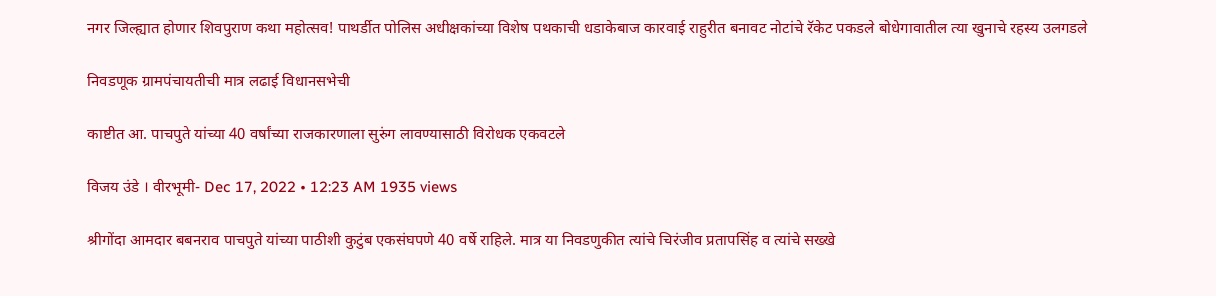नगर जिल्ह्यात होणार शिवपुराण कथा महोत्सव! पाथर्डीत पोलिस अधीक्षकांच्या विशेष पथकाची धडाकेबाज कारवाई राहुरीत बनावट नोटांचे रॅकेट पकडले बोधेगावातील त्या खुनाचे रहस्य उलगडले

निवडणूक ग्रामपंचायतीची मात्र लढाई विधानसभेची

काष्टीत आ. पाचपुते यांच्या 40 वर्षांच्या राजकारणाला सुरुंग लावण्यासाठी विरोधक एकवटले

विजय उंडे । वीरभूमी- Dec 17, 2022 • 12:23 AM 1935 views

श्रीगोंदा आमदार बबनराव पाचपुते यांच्या पाठीशी कुटुंब एकसंघपणे 40 वर्षे राहिले. मात्र या निवडणुकीत त्यांचे चिरंजीव प्रतापसिंह व त्यांचे सख्खे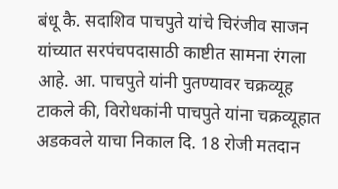बंधू कै. सदाशिव पाचपुते यांचे चिरंजीव साजन यांच्यात सरपंचपदासाठी काष्टीत सामना रंगला आहे. आ. पाचपुते यांनी पुतण्यावर चक्रव्यूह टाकले की, विरोधकांनी पाचपुते यांना चक्रव्यूहात अडकवले याचा निकाल दि. 18 रोजी मतदान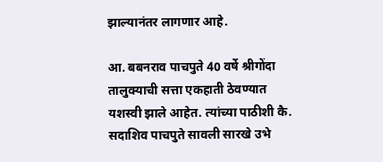झाल्यानंतर लागणार आहे.

आ. बबनराव पाचपुते 40 वर्षे श्रीगोंदा तालुक्याची सत्ता एकहाती ठेवण्यात यशस्वी झाले आहेत. त्यांच्या पाठीशी कै. सदाशिव पाचपुते सावली सारखे उभे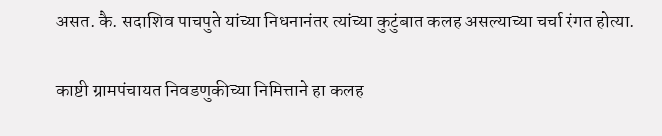असत. कै. सदाशिव पाचपुते यांच्या निधनानंतर त्यांच्या कुटुंबात कलह असल्याच्या चर्चा रंगत होत्या.

काष्टी ग्रामपंचायत निवडणुकीच्या निमित्ताने हा कलह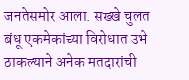जनतेसमोर आला. सख्खे चुलत बंधू एकमेकांच्या विरोधात उभे ठाकल्याने अनेक मतदारांची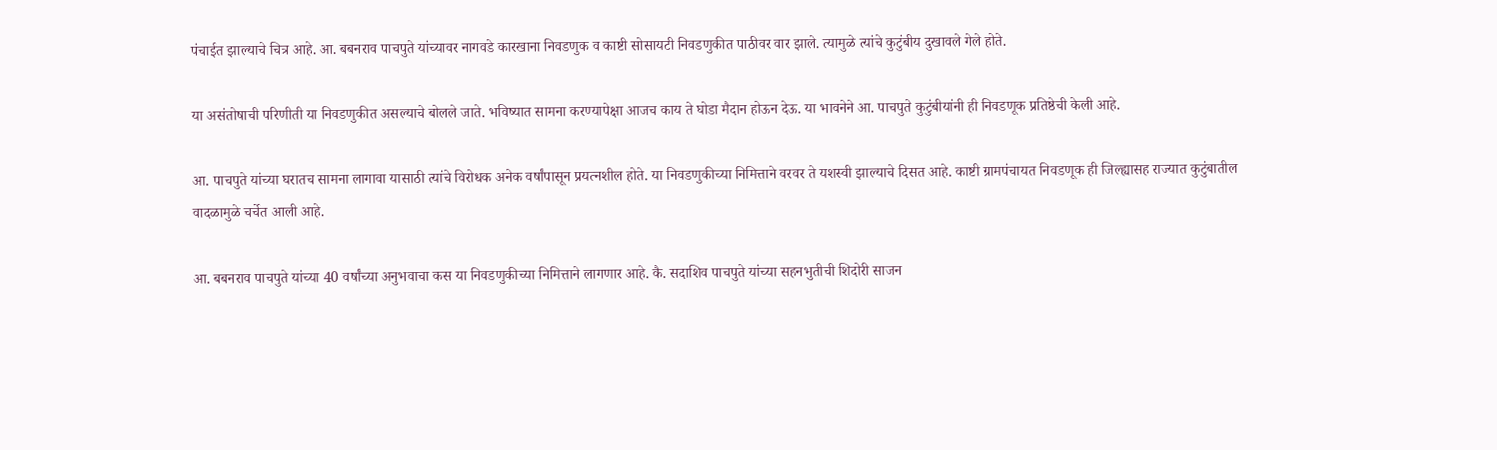पंचाईत झाल्याचे चित्र आहे. आ. बबनराव पाचपुते यांच्यावर नागवडे कारखाना निवडणुक व काष्टी सोसायटी निवडणुकीत पाठीवर वार झाले. त्यामुळे त्यांचे कुटुंबीय दुखावले गेले होते.

या असंतोषाची परिणीती या निवडणुकीत असल्याचे बोलले जाते. भविष्यात सामना करण्यापेक्षा आजच काय ते घोडा मैदान होऊन देऊ. या भावनेने आ. पाचपुते कुटुंबीयांनी ही निवडणूक प्रतिष्ठेची केली आहे.

आ. पाचपुते यांच्या घरातच सामना लागावा यासाठी त्यांचे विरोधक अनेक वर्षांपासून प्रयत्नशील होते. या निवडणुकीच्या निमित्ताने वरवर ते यशस्वी झाल्याचे दिसत आहे. काष्टी ग्रामपंचायत निवडणूक ही जिल्ह्यासह राज्यात कुटुंबातील वादळामुळे चर्चेत आली आहे.

आ. बबनराव पाचपुते यांच्या 40 वर्षांच्या अनुभवाचा कस या निवडणुकीच्या निमित्ताने लागणार आहे. कै. सदाशिव पाचपुते यांच्या सहनभुतीची शिदोरी साजन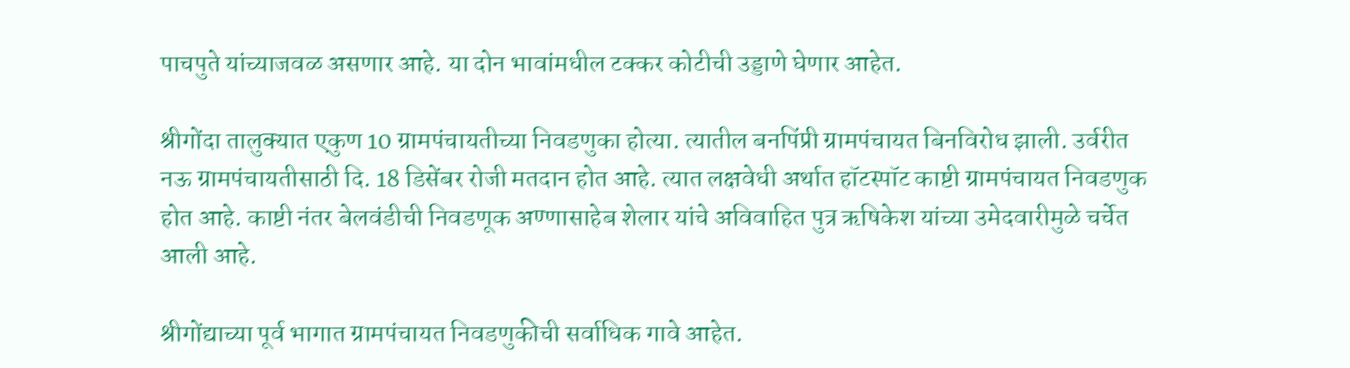पाचपुते यांच्याजवळ असणार आहे. या दोन भावांमधील टक्कर कोटीची उड्डाणे घेणार आहेत.

श्रीगोंदा तालुक्यात एकुण 10 ग्रामपंचायतीच्या निवडणुका होत्या. त्यातील बनपिंप्री ग्रामपंचायत बिनविरोध झाली. उर्वरीत नऊ ग्रामपंचायतीसाठी दि. 18 डिसेंबर रोजी मतदान होत आहे. त्यात लक्षवेधी अर्थात हॉटस्पॉट काष्टी ग्रामपंचायत निवडणुक होत आहे. काष्टी नंतर बेलवंडीची निवडणूक अण्णासाहेब शेलार यांचे अविवाहित पुत्र ऋषिकेश यांच्या उमेदवारीमुळे चर्चेत आली आहे.

श्रीगोंद्याच्या पूर्व भागात ग्रामपंचायत निवडणुकीची सर्वाधिक गावे आहेत.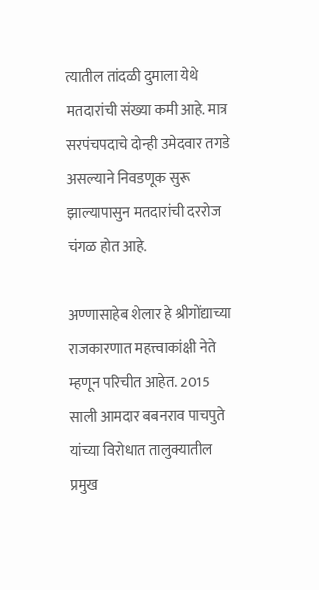त्यातील तांदळी दुमाला येथे मतदारांची संख्या कमी आहे. मात्र सरपंचपदाचे दोन्ही उमेदवार तगडे असल्याने निवडणूक सुरू झाल्यापासुन मतदारांची दररोज चंगळ होत आहे.

अण्णासाहेब शेलार हे श्रीगोंद्याच्या राजकारणात महत्त्वाकांक्षी नेते म्हणून परिचीत आहेत. 2015 साली आमदार बबनराव पाचपुते यांच्या विरोधात तालुक्यातील प्रमुख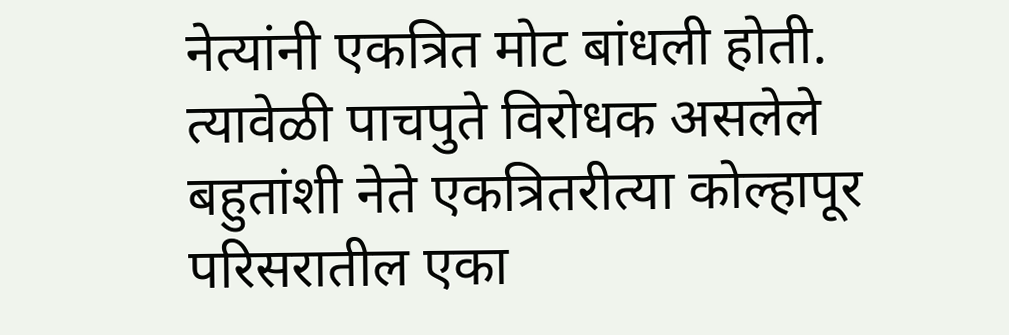नेत्यांनी एकत्रित मोट बांधली होती. त्यावेळी पाचपुते विरोधक असलेले बहुतांशी नेते एकत्रितरीत्या कोल्हापूर परिसरातील एका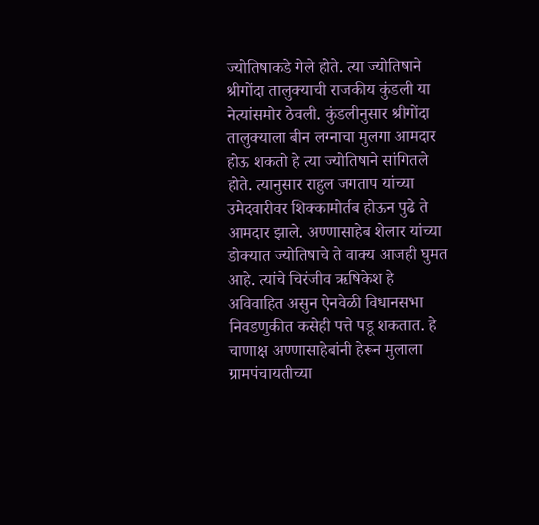ज्योतिषाकडे गेले होते. त्या ज्योतिषाने श्रीगोंदा तालुक्याची राजकीय कुंडली या नेत्यांसमोर ठेवली. कुंडलीनुसार श्रीगोंदा तालुक्याला बीन लग्नाचा मुलगा आमदार होऊ शकतो हे त्या ज्योतिषाने सांगितले होते. त्यानुसार राहुल जगताप यांच्या उमेदवारीवर शिक्कामोर्तब होऊन पुढे ते आमदार झाले. अण्णासाहेब शेलार यांच्या डोक्यात ज्योतिषाचे ते वाक्य आजही घुमत आहे. त्यांचे चिरंजीव ऋषिकेश हे अविवाहित असुन ऐनवेळी विधानसभा निवडणुकीत कसेही पत्ते पडू शकतात. हे चाणाक्ष अण्णासाहेबांनी हेरून मुलाला ग्रामपंचायतीच्या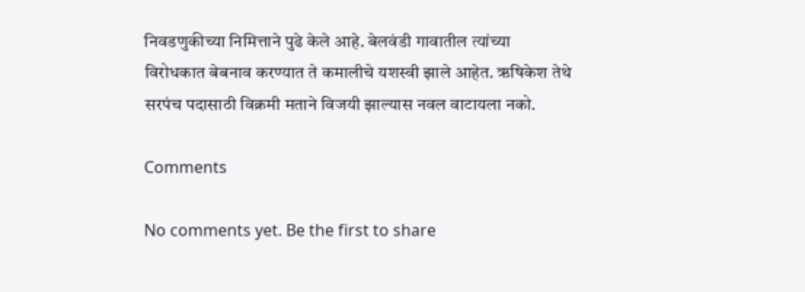निवडणुकीच्या निमित्ताने पुढे केले आहे. बेलवंडी गावातील त्यांच्या विरोधकात बेबनाव करण्यात ते कमालीचे यशस्वी झाले आहेत. ऋषिकेश तेथे सरपंच पदासाठी विक्रमी मताने विजयी झाल्यास नवल वाटायला नको.

Comments

No comments yet. Be the first to share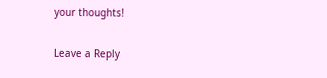your thoughts!

Leave a Reply